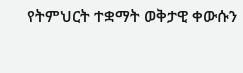የትምህርት ተቋማት ወቅታዊ ቀውሱን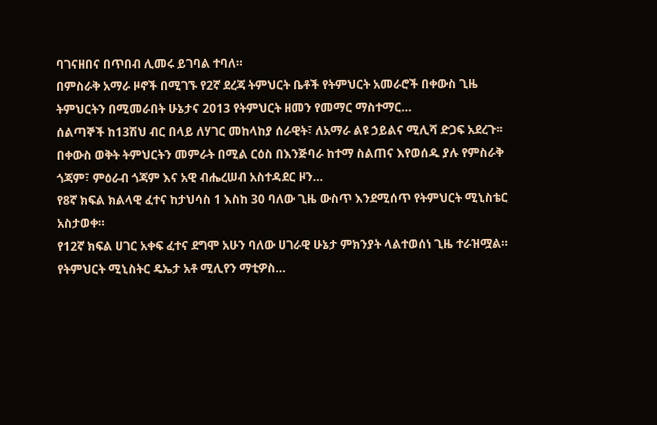ባገናዘበና በጥበብ ሊመሩ ይገባል ተባለ።
በምስራቅ አማራ ዞኖች በሚገኙ የ2ኛ ደረጃ ትምህርት ቤቶች የትምህርት አመራሮች በቀውስ ጊዜ ትምህርትን በሚመራበት ሁኔታና 2013 የትምህርት ዘመን የመማር ማስተማር…
ሰልጣኞች ከ13ሽህ ብር በላይ ለሃገር መከላከያ ሰራዊት፣ ለአማራ ልዩ ኃይልና ሚሊሻ ድጋፍ አደረጉ፡፡
በቀውስ ወቅት ትምህርትን መምራት በሚል ርዕስ በእንጅባራ ከተማ ስልጠና እየወሰዱ ያሉ የምስራቅ ጎጃም፣ ምዕራብ ጎጃም እና አዊ ብሔረሠብ አስተዳደር ዞን…
የ8ኛ ክፍል ክልላዊ ፈተና ከታህሳስ 1 እስከ 30 ባለው ጊዜ ውስጥ እንደሚሰጥ የትምህርት ሚኒስቴር አስታወቀ።
የ12ኛ ክፍል ሀገር አቀፍ ፈተና ደግሞ አሁን ባለው ሀገራዊ ሁኔታ ምክንያት ላልተወሰነ ጊዜ ተራዝሟል። የትምህርት ሚኒስትር ዴኤታ አቶ ሚሊየን ማቲዎስ…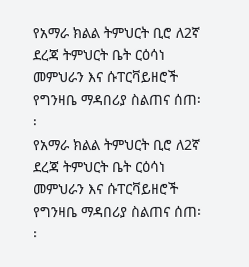የአማራ ክልል ትምህርት ቢሮ ለ2ኛ ደረጃ ትምህርት ቤት ርዕሳነ መምህራን እና ሱፐርቫይዘሮች የግንዛቤ ማዳበሪያ ስልጠና ሰጠ፡፡
የአማራ ክልል ትምህርት ቢሮ ለ2ኛ ደረጃ ትምህርት ቤት ርዕሳነ መምህራን እና ሱፐርቫይዘሮች የግንዛቤ ማዳበሪያ ስልጠና ሰጠ፡፡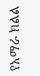የአማራ ክልል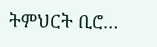ትምህርት ቢሮ…